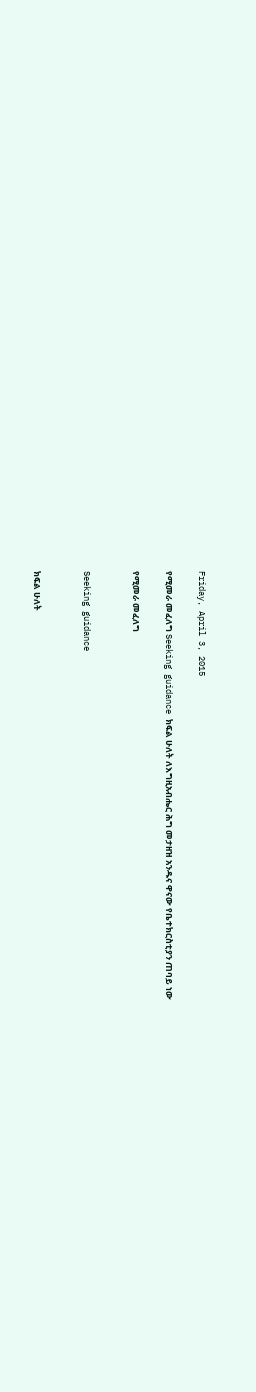Friday, April 3, 2015

የሚመራ መፈለግ Seeking guidance ክፍል ሁለት ለእግዚአብሔር ሕግ መታዘዝ አንዱና ዋናው የቤተክርስቲያን ጠባይ ነው

የሚመራ መፈለግ


Seeking guidance


ክፍል ሁለት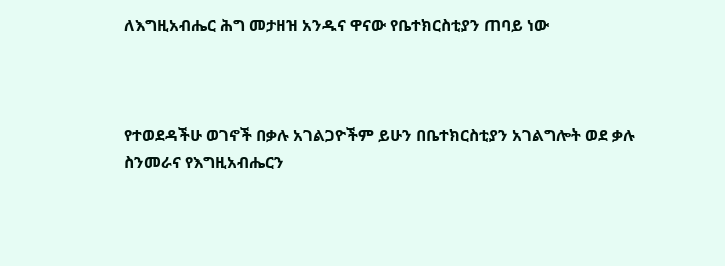ለእግዚአብሔር ሕግ መታዘዝ አንዱና ዋናው የቤተክርስቲያን ጠባይ ነው



የተወደዳችሁ ወገኖች በቃሉ አገልጋዮችም ይሁን በቤተክርስቲያን አገልግሎት ወደ ቃሉ ስንመራና የእግዚአብሔርን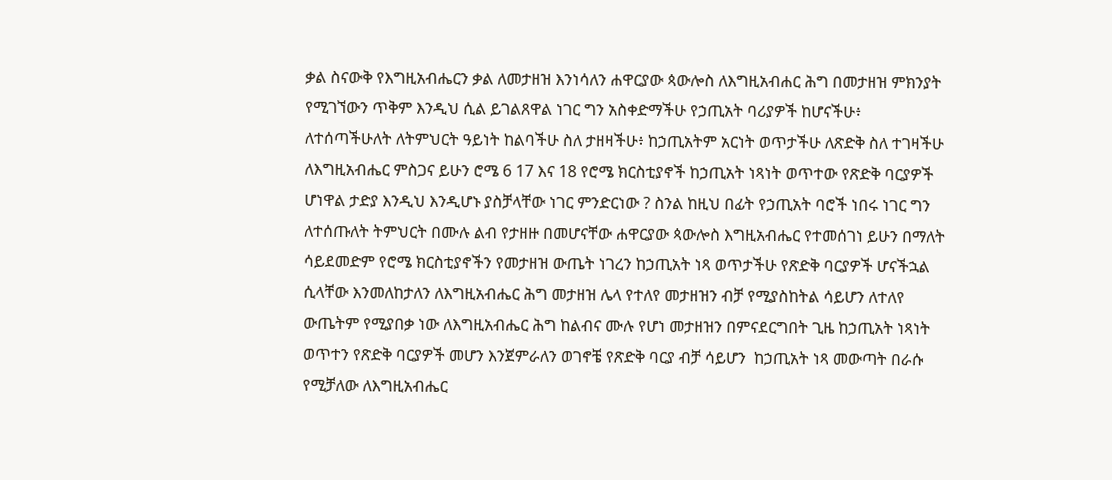ቃል ስናውቅ የእግዚአብሔርን ቃል ለመታዘዝ እንነሳለን ሐዋርያው ጳውሎስ ለእግዚአብሐር ሕግ በመታዘዝ ምክንያት የሚገኘውን ጥቅም እንዲህ ሲል ይገልጸዋል ነገር ግን አስቀድማችሁ የኃጢአት ባሪያዎች ከሆናችሁ፥ ለተሰጣችሁለት ለትምህርት ዓይነት ከልባችሁ ስለ ታዘዛችሁ፥ ከኃጢአትም አርነት ወጥታችሁ ለጽድቅ ስለ ተገዛችሁ ለእግዚአብሔር ምስጋና ይሁን ሮሜ 6 17 እና 18 የሮሜ ክርስቲያኖች ከኃጢአት ነጻነት ወጥተው የጽድቅ ባርያዎች ሆነዋል ታድያ እንዲህ እንዲሆኑ ያስቻላቸው ነገር ምንድርነው ? ስንል ከዚህ በፊት የኃጢአት ባሮች ነበሩ ነገር ግን ለተሰጡለት ትምህርት በሙሉ ልብ የታዘዙ በመሆናቸው ሐዋርያው ጳውሎስ እግዚአብሔር የተመሰገነ ይሁን በማለት ሳይደመድም የሮሜ ክርስቲያኖችን የመታዘዝ ውጤት ነገረን ከኃጢአት ነጻ ወጥታችሁ የጽድቅ ባርያዎች ሆናችኋል ሲላቸው እንመለከታለን ለእግዚአብሔር ሕግ መታዘዝ ሌላ የተለየ መታዘዝን ብቻ የሚያስከትል ሳይሆን ለተለየ ውጤትም የሚያበቃ ነው ለእግዚአብሔር ሕግ ከልብና ሙሉ የሆነ መታዘዝን በምናደርግበት ጊዜ ከኃጢአት ነጻነት ወጥተን የጽድቅ ባርያዎች መሆን እንጀምራለን ወገኖቼ የጽድቅ ባርያ ብቻ ሳይሆን  ከኃጢአት ነጻ መውጣት በራሱ የሚቻለው ለእግዚአብሔር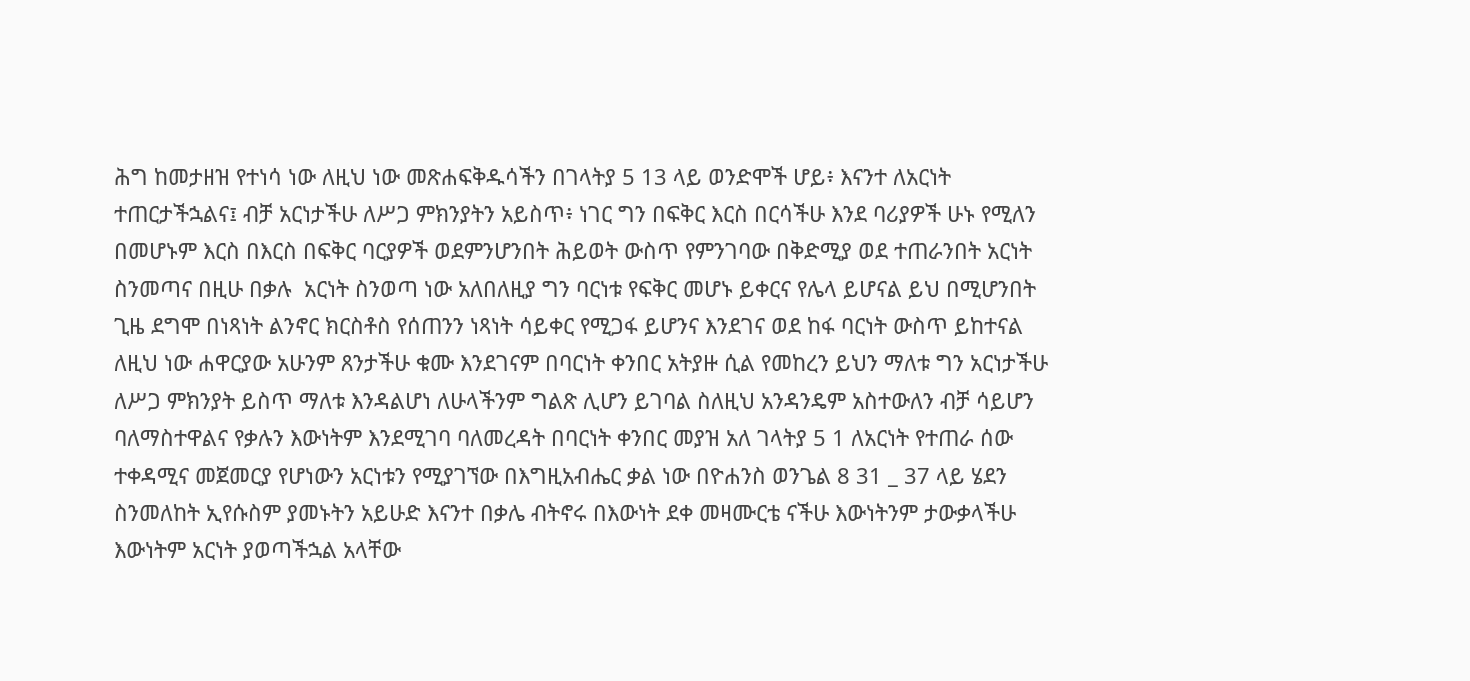ሕግ ከመታዘዝ የተነሳ ነው ለዚህ ነው መጽሐፍቅዱሳችን በገላትያ 5 13 ላይ ወንድሞች ሆይ፥ እናንተ ለአርነት ተጠርታችኋልና፤ ብቻ አርነታችሁ ለሥጋ ምክንያትን አይስጥ፥ ነገር ግን በፍቅር እርስ በርሳችሁ እንደ ባሪያዎች ሁኑ የሚለን በመሆኑም እርስ በእርስ በፍቅር ባርያዎች ወደምንሆንበት ሕይወት ውስጥ የምንገባው በቅድሚያ ወደ ተጠራንበት አርነት ስንመጣና በዚሁ በቃሉ  አርነት ስንወጣ ነው አለበለዚያ ግን ባርነቱ የፍቅር መሆኑ ይቀርና የሌላ ይሆናል ይህ በሚሆንበት ጊዜ ደግሞ በነጻነት ልንኖር ክርስቶስ የሰጠንን ነጻነት ሳይቀር የሚጋፋ ይሆንና እንደገና ወደ ከፋ ባርነት ውስጥ ይከተናል ለዚህ ነው ሐዋርያው አሁንም ጸንታችሁ ቁሙ እንደገናም በባርነት ቀንበር አትያዙ ሲል የመከረን ይህን ማለቱ ግን አርነታችሁ ለሥጋ ምክንያት ይስጥ ማለቱ እንዳልሆነ ለሁላችንም ግልጽ ሊሆን ይገባል ስለዚህ አንዳንዴም አስተውለን ብቻ ሳይሆን ባለማስተዋልና የቃሉን እውነትም እንደሚገባ ባለመረዳት በባርነት ቀንበር መያዝ አለ ገላትያ 5 1 ለአርነት የተጠራ ሰው ተቀዳሚና መጀመርያ የሆነውን አርነቱን የሚያገኘው በእግዚአብሔር ቃል ነው በዮሐንስ ወንጌል 8 31 _ 37 ላይ ሄደን ስንመለከት ኢየሱስም ያመኑትን አይሁድ እናንተ በቃሌ ብትኖሩ በእውነት ደቀ መዛሙርቴ ናችሁ እውነትንም ታውቃላችሁ እውነትም አርነት ያወጣችኋል አላቸው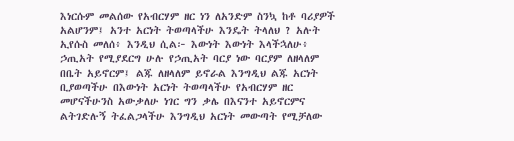እነርሱም መልሰው የአብርሃም ዘር ነን ለአንድም ስንኳ ከቶ ባሪያዎች አልሆንም፤ አንተ አርነት ትወጣላችሁ እንዴት ትላለህ ? አሉት ኢየሱስ መለሰ፥ እንዲህ ሲል፦ እውነት እውነት እላችኋለሁ፥ ኃጢአት የሚያደርግ ሁሉ የኃጢአት ባርያ ነው ባርያም ለዘላለም በቤት አይኖርም፤ ልጁ ለዘላለም ይኖራል እንግዲህ ልጁ አርነት ቢያወጣችሁ በእውነት አርነት ትወጣላችሁ የአብርሃም ዘር መሆናችሁንስ አውቃለሁ ነገር ግን ቃሌ በእናንተ አይኖርምና ልትገድሉኝ ትፈልጋላችሁ እንግዲህ አርነት መውጣት የሚቻለው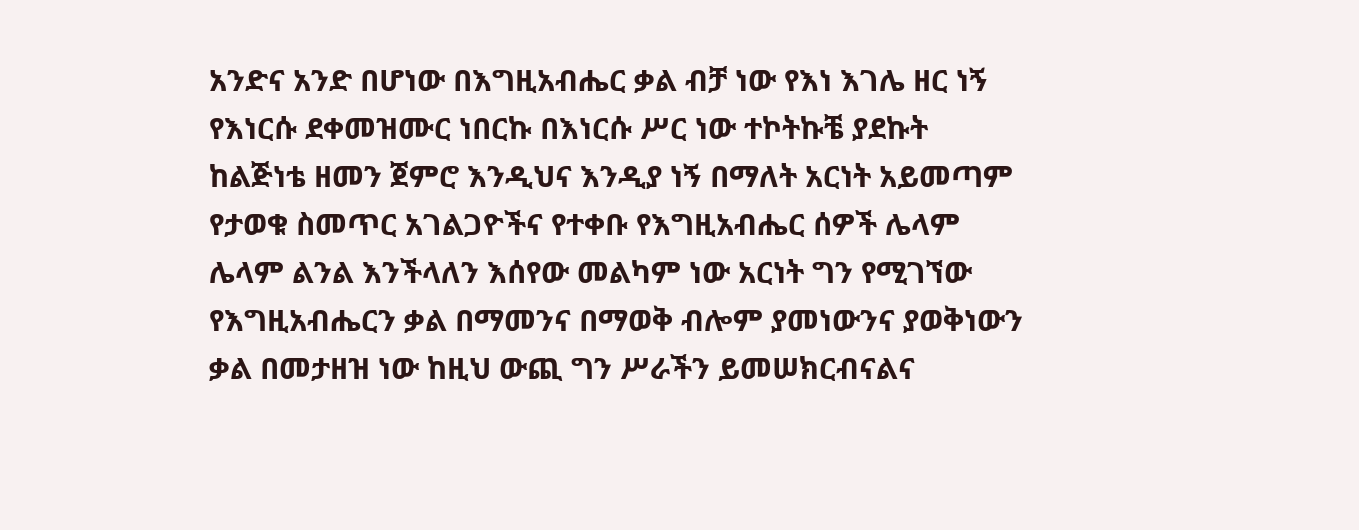አንድና አንድ በሆነው በእግዚአብሔር ቃል ብቻ ነው የእነ እገሌ ዘር ነኝ የእነርሱ ደቀመዝሙር ነበርኩ በእነርሱ ሥር ነው ተኮትኩቼ ያደኩት ከልጅነቴ ዘመን ጀምሮ እንዲህና እንዲያ ነኝ በማለት አርነት አይመጣም የታወቁ ስመጥር አገልጋዮችና የተቀቡ የእግዚአብሔር ሰዎች ሌላም ሌላም ልንል እንችላለን እሰየው መልካም ነው አርነት ግን የሚገኘው የእግዚአብሔርን ቃል በማመንና በማወቅ ብሎም ያመነውንና ያወቅነውን ቃል በመታዘዝ ነው ከዚህ ውጪ ግን ሥራችን ይመሠክርብናልና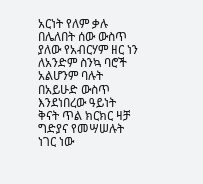አርነት የለም ቃሉ በሌለበት ሰው ውስጥ ያለው የአብርሃም ዘር ነን ለአንድም ስንኳ ባሮች አልሆንም ባሉት በአይሁድ ውስጥ እንደነበረው ዓይነት  ቅናት ጥል ክርክር ዛቻ ግድያና የመሣሠሉት ነገር ነው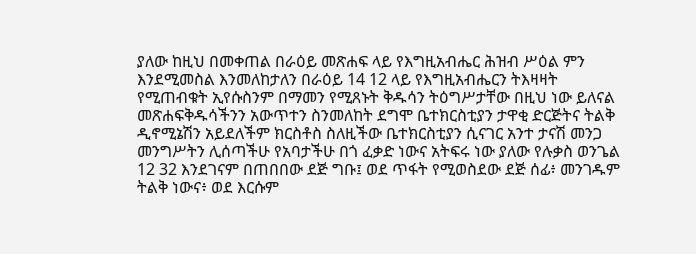ያለው ከዚህ በመቀጠል በራዕይ መጽሐፍ ላይ የእግዚአብሔር ሕዝብ ሥዕል ምን እንደሚመስል እንመለከታለን በራዕይ 14 12 ላይ የእግዚአብሔርን ትእዛዛት የሚጠብቁት ኢየሱስንም በማመን የሚጸኑት ቅዱሳን ትዕግሥታቸው በዚህ ነው ይለናል መጽሐፍቅዱሳችንን አውጥተን ስንመለከት ደግሞ ቤተክርስቲያን ታዋቂ ድርጅትና ትልቅ ዲኖሚኔሽን አይደለችም ክርስቶስ ስለዚችው ቤተክርስቲያን ሲናገር አንተ ታናሽ መንጋ መንግሥትን ሊሰጣችሁ የአባታችሁ በጎ ፈቃድ ነውና አትፍሩ ነው ያለው የሉቃስ ወንጌል 12 32 እንደገናም በጠበበው ደጅ ግቡ፤ ወደ ጥፋት የሚወስደው ደጅ ሰፊ፥ መንገዱም ትልቅ ነውና፥ ወደ እርሱም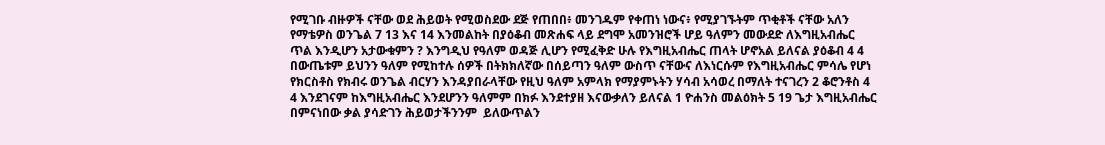የሚገቡ ብዙዎች ናቸው ወደ ሕይወት የሚወስደው ደጅ የጠበበ፥ መንገዱም የቀጠነ ነውና፥ የሚያገኙትም ጥቂቶች ናቸው አለን የማቴዎስ ወንጌል 7 13 እና 14 እንመልከት በያዕቆብ መጽሐፍ ላይ ደግሞ አመንዝሮች ሆይ ዓለምን መውደድ ለእግዚአብሔር ጥል እንዲሆን አታውቁምን ? እንግዲህ የዓለም ወዳጅ ሊሆን የሚፈቅድ ሁሉ የእግዚአብሔር ጠላት ሆኖአል ይለናል ያዕቆብ 4 4 በውጤቱም ይህንን ዓለም የሚከተሉ ሰዎች በትክክለኛው በሰይጣን ዓለም ውስጥ ናቸውና ለእነርሱም የእግዚአብሔር ምሳሌ የሆነ የክርስቶስ የክብሩ ወንጌል ብርሃን እንዳያበራላቸው የዚህ ዓለም አምላክ የማያምኑትን ሃሳብ አሳወረ በማለት ተናገረን 2 ቆሮንቶስ 4 4 እንደገናም ከእግዚአብሔር እንደሆንን ዓለምም በክፉ እንደተያዘ እናውቃለን ይለናል 1 ዮሐንስ መልዕክት 5 19 ጌታ እግዚአብሔር በምናነበው ቃል ያሳድገን ሕይወታችንንም  ይለውጥልን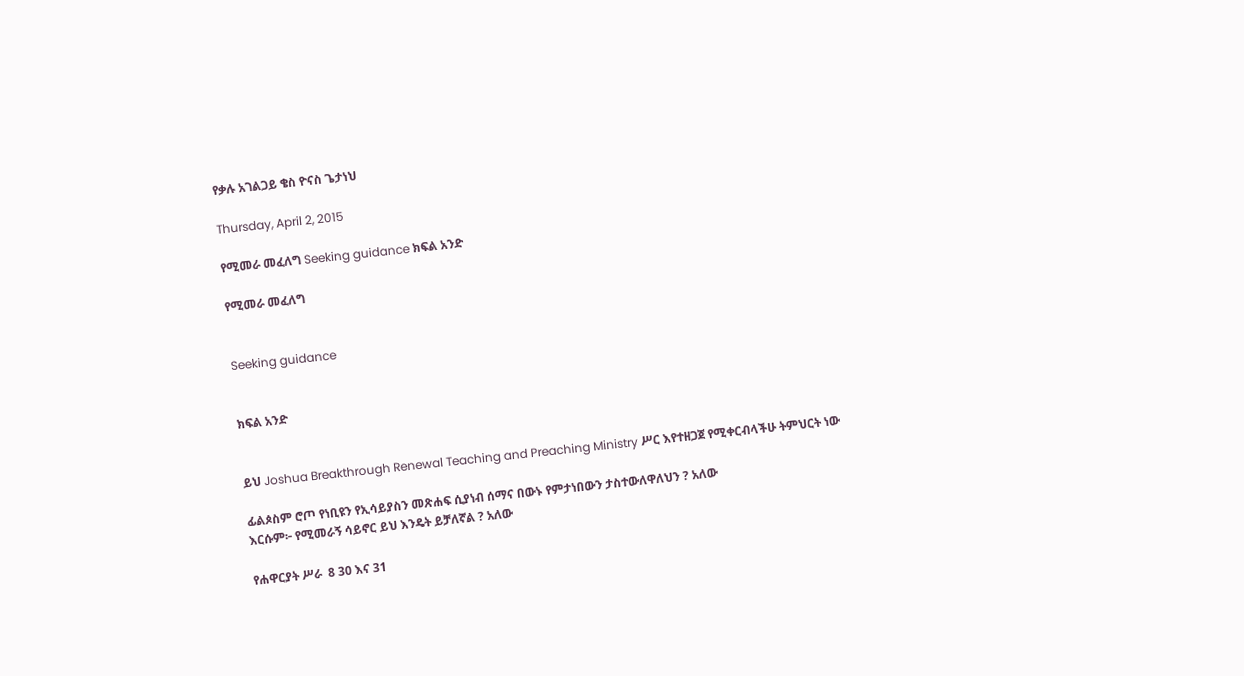የቃሉ አገልጋይ ቄስ ዮናስ ጌታነህ

Thursday, April 2, 2015

የሚመራ መፈለግ Seeking guidance ክፍል አንድ

የሚመራ መፈለግ


Seeking guidance


ክፍል አንድ


ይህ Joshua Breakthrough Renewal Teaching and Preaching Ministry ሥር እየተዘጋጀ የሚቀርብላችሁ ትምህርት ነው

ፊልጶስም ሮጦ የነቢዩን የኢሳይያስን መጽሐፍ ሲያነብ ሰማና በውኑ የምታነበውን ታስተውለዋለህን ? አለው
እርሱም፦ የሚመራኝ ሳይኖር ይህ እንዴት ይቻለኛል ? አለው

የሐዋርያት ሥራ  8 30 እና 31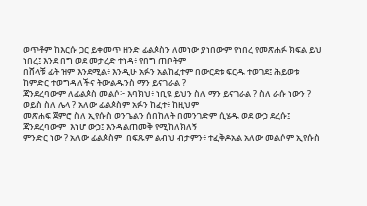ወጥቶም ከእርሱ ጋር ይቀመጥ ዘንድ ፊልጶስን ለመነው ያነበውም የነበረ የመጽሐፉ ክፍል ይህ ነበረ፤ እንደ በግ ወደ መታረድ ተነዳ፥ የበግ ጠቦትም
በሸላቹ ፊት ዝም እንደሚል፥ እንዲሁ አፉን አልከፈተም በውርደቱ ፍርዱ ተወገደ፤ ሕይወቱ ከምድር ተወግዳለችና ትውልዱንስ ማን ይናገራል ?
ጃንደረባውም ለፊልጶስ መልሶ፦ እባክህ፥ ነቢዩ ይህን ስለ ማን ይናገራል ? ስለ ራሱ ነውን ? ወይስ ስለ ሌላ ? አለው ፊልጶስም አፉን ከፈተ፥ ከዚህም
መጽሐፍ ጀምሮ ስለ ኢየሱስ ወንጌልን ሰበከለት በመንገድም ሲሄዱ ወደ ውኃ ደረሱ፤ ጃንደረባውም  እነሆ ውኃ፤ እንዳልጠመቅ የሚከለክለኝ
ምንድር ነው ? አለው ፊልጶስም  በፍጹም ልብህ ብታምን፥ ተፈቅዶአል አለው መልሶም ኢየሱስ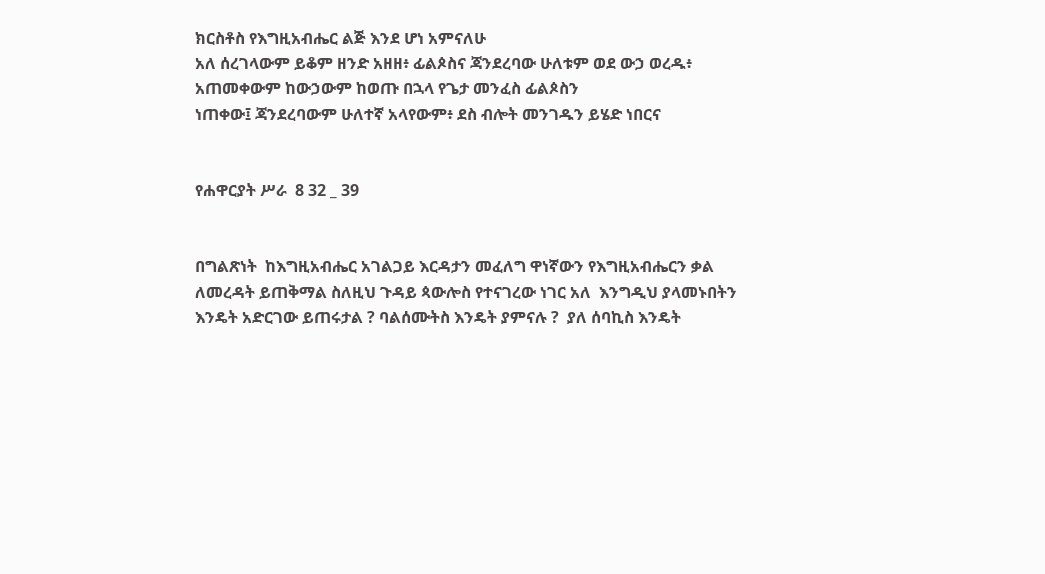ክርስቶስ የእግዚአብሔር ልጅ እንደ ሆነ አምናለሁ
አለ ሰረገላውም ይቆም ዘንድ አዘዘ፥ ፊልጶስና ጃንደረባው ሁለቱም ወደ ውኃ ወረዱ፥ አጠመቀውም ከውኃውም ከወጡ በኋላ የጌታ መንፈስ ፊልጶስን
ነጠቀው፤ ጃንደረባውም ሁለተኛ አላየውም፥ ደስ ብሎት መንገዱን ይሄድ ነበርና


የሐዋርያት ሥራ  8 32 _ 39


በግልጽነት  ከእግዚአብሔር አገልጋይ እርዳታን መፈለግ ዋነኛውን የእግዚአብሔርን ቃል ለመረዳት ይጠቅማል ስለዚህ ጉዳይ ጳውሎስ የተናገረው ነገር አለ  እንግዲህ ያላመኑበትን እንዴት አድርገው ይጠሩታል ? ባልሰሙትስ እንዴት ያምናሉ ?  ያለ ሰባኪስ እንዴት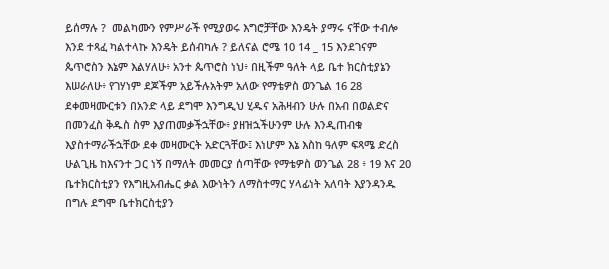ይሰማሉ ?  መልካሙን የምሥራች የሚያወሩ እግሮቻቸው እንዴት ያማሩ ናቸው ተብሎ እንደ ተጻፈ ካልተላኩ እንዴት ይሰብካሉ ? ይለናል ሮሜ 10 14 _ 15 እንደገናም ጴጥሮስን እኔም እልሃለሁ፥ አንተ ጴጥሮስ ነህ፥ በዚችም ዓለት ላይ ቤተ ክርስቲያኔን እሠራለሁ፥ የገሃነም ደጆችም አይችሉአትም አለው የማቴዎስ ወንጌል 16 28 ደቀመዛሙርቱን በአንድ ላይ ደግሞ እንግዲህ ሂዱና አሕዛብን ሁሉ በአብ በወልድና በመንፈስ ቅዱስ ስም እያጠመቃችኋቸው፥ ያዘዝኋችሁንም ሁሉ እንዲጠብቁ እያስተማራችኋቸው ደቀ መዛሙርት አድርጓቸው፤ እነሆም እኔ እስከ ዓለም ፍጻሜ ድረስ ሁልጊዜ ከእናንተ ጋር ነኝ በማለት መመርያ ሰጣቸው የማቴዎስ ወንጌል 28 ፥ 19 እና 20 ቤተክርስቲያን የእግዚአብሔር ቃል እውነትን ለማስተማር ሃላፊነት አለባት እያንዳንዱ በግሉ ደግሞ ቤተክርስቲያን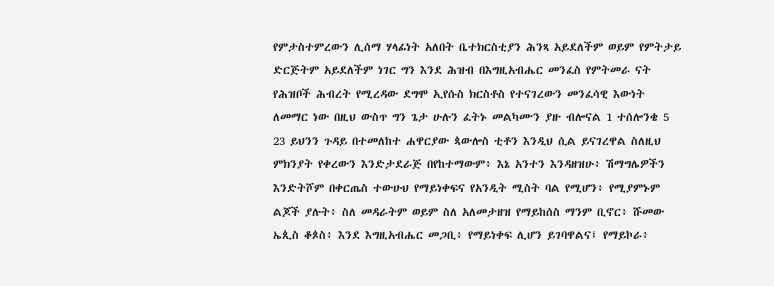የምታስተምረውን ሊሰማ ሃላፊነት አለበት ቤተክርስቲያን ሕንጻ አይደለችም ወይም የምትታይ ድርጅትም አይደለችም ነገር ግን እንደ ሕዝብ በእግዚአብሔር መንፈስ የምትመራ ናት የሕዝቦች ሕብረት የሚረዳው ደግሞ ኢየሱስ ክርስቶስ የተናገረውን መንፈሳዊ እውነት ለመማር ነው በዚህ ውስጥ ግን ጌታ ሁሉን ፈትኑ መልካሙን ያዙ ብሎናል 1 ተሰሎንቄ 5 23 ይህንን ጉዳይ በተመለከተ ሐዋርያው ጳውሎስ ቲቶን እንዲህ ሲል ይናገረዋል ስለዚህ ምክንያት የቀረውን እንድታደራጅ በየከተማውም፥ እኔ አንተን እንዳዘዝሁ፥ ሽማግሌዎችን እንድትሾም በቀርጤስ ተውሁህ የማይነቀፍና የአንዲት ሚስት ባል የሚሆን፥ የሚያምኑም ልጆች ያሉት፥ ስለ መዳራትም ወይም ስለ አለመታዘዝ የማይከሰስ ማንም ቢኖር፥ ሹመው ኤጲስ ቆጶስ፥ እንደ እግዚአብሔር መጋቢ፥ የማይነቀፍ ሊሆን ይገባዋልና፤ የማይኮራ፥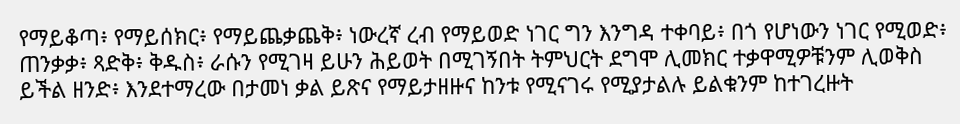የማይቆጣ፥ የማይሰክር፥ የማይጨቃጨቅ፥ ነውረኛ ረብ የማይወድ ነገር ግን እንግዳ ተቀባይ፥ በጎ የሆነውን ነገር የሚወድ፥ ጠንቃቃ፥ ጻድቅ፥ ቅዱስ፥ ራሱን የሚገዛ ይሁን ሕይወት በሚገኝበት ትምህርት ደግሞ ሊመክር ተቃዋሚዎቹንም ሊወቅስ ይችል ዘንድ፥ እንደተማረው በታመነ ቃል ይጽና የማይታዘዙና ከንቱ የሚናገሩ የሚያታልሉ ይልቁንም ከተገረዙት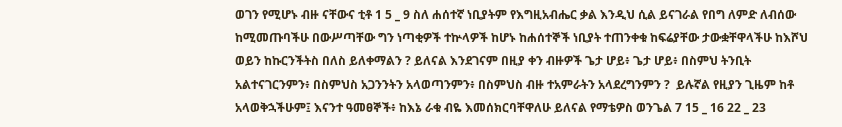ወገን የሚሆኑ ብዙ ናቸውና ቲቶ 1 5 _ 9 ስለ ሐሰተኛ ነቢያትም የእግዚአብሔር ቃል እንዲህ ሲል ይናገራል የበግ ለምድ ለብሰው ከሚመጡባችሁ በውሥጣቸው ግን ነጣቂዎች ተኵላዎች ከሆኑ ከሐሰተኞች ነቢያት ተጠንቀቁ ከፍሬያቸው ታውቋቸዋላችሁ ከእሾህ ወይን ከኩርንችትስ በለስ ይለቀማልን ? ይለናል እንደገናም በዚያ ቀን ብዙዎች ጌታ ሆይ፥ ጌታ ሆይ፥ በስምህ ትንቢት አልተናገርንምን፥ በስምህስ አጋንንትን አላወጣንምን፥ በስምህስ ብዙ ተአምራትን አላደረግንምን ?  ይሉኛል የዚያን ጊዜም ከቶ አላወቅኋችሁም፤ እናንተ ዓመፀኞች፥ ከእኔ ራቁ ብዬ እመሰክርባቸዋለሁ ይለናል የማቴዎስ ወንጌል 7 15 _ 16 22 _ 23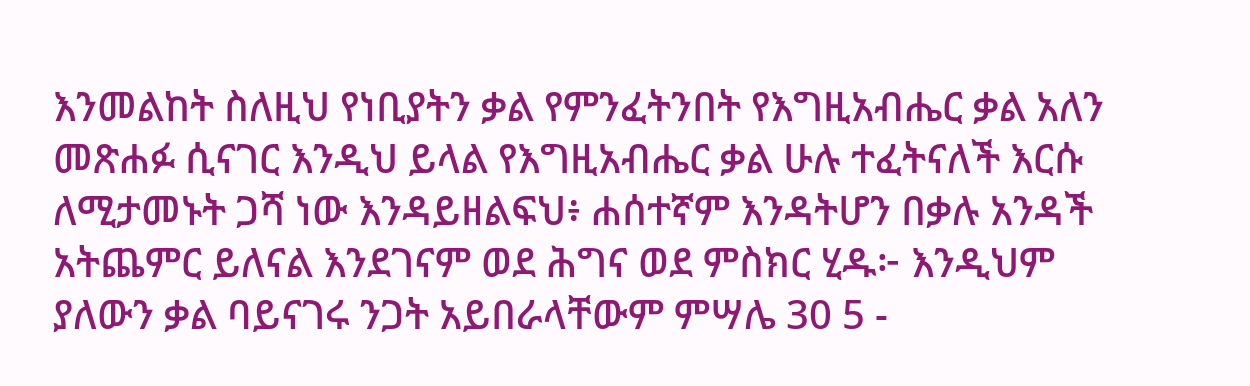እንመልከት ስለዚህ የነቢያትን ቃል የምንፈትንበት የእግዚአብሔር ቃል አለን መጽሐፉ ሲናገር እንዲህ ይላል የእግዚአብሔር ቃል ሁሉ ተፈትናለች እርሱ ለሚታመኑት ጋሻ ነው እንዳይዘልፍህ፥ ሐሰተኛም እንዳትሆን በቃሉ አንዳች አትጨምር ይለናል እንደገናም ወደ ሕግና ወደ ምስክር ሂዱ፦ እንዲህም ያለውን ቃል ባይናገሩ ንጋት አይበራላቸውም ምሣሌ 30 5 -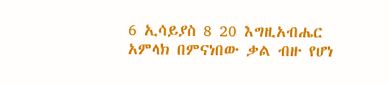6 ኢሳይያስ 8 20 እግዚአብሔር አምላክ በምናነበው ቃል ብዙ የሆነ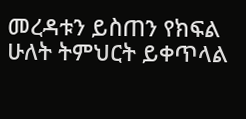መረዳቱን ይስጠን የክፍል ሁለት ትምህርት ይቀጥላል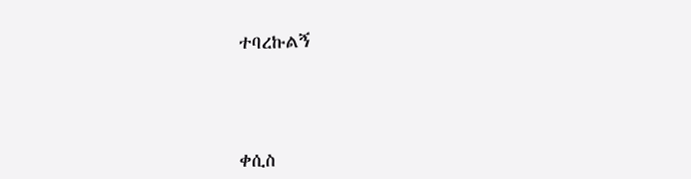ተባረኩልኝ





ቀሲስ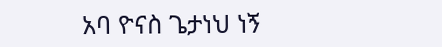አባ ዮናስ ጌታነህ ነኝ